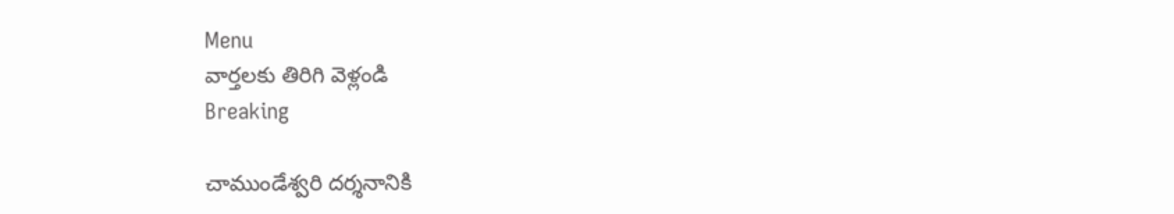Menu
వార్తలకు తిరిగి వెళ్లండి
Breaking

చాముండేశ్వరి దర్శనానికి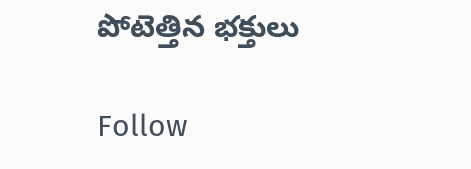పోటెత్తిన భక్తులు

Follow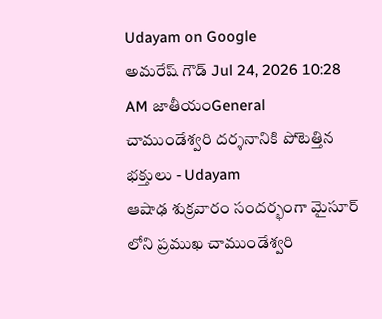Udayam on Google
అమరేష్ గౌడ్ Jul 24, 2026 10:28 AM జాతీయంGeneral
చాముండేశ్వరి దర్శనానికి పోటెత్తిన భక్తులు - Udayam
ఆషాఢ శుక్రవారం సందర్భంగా మైసూర్ లోని ప్రముఖ చాముండేశ్వరి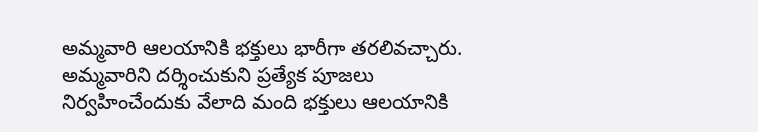అమ్మవారి ఆలయానికి భక్తులు భారీగా తరలివచ్చారు. అమ్మవారిని దర్శించుకుని ప్రత్యేక పూజలు నిర్వహించేందుకు వేలాది మంది భక్తులు ఆలయానికి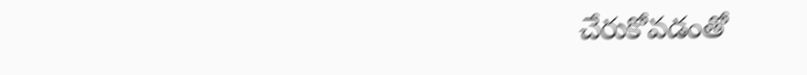చేరుకోవడంతో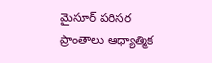మైసూర్ పరిసర ప్రాంతాలు ఆధ్యాత్మిక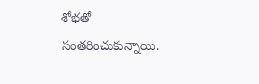శోభతో సంతరించుకున్నాయి.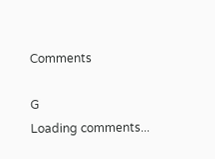Comments

G
Loading comments...